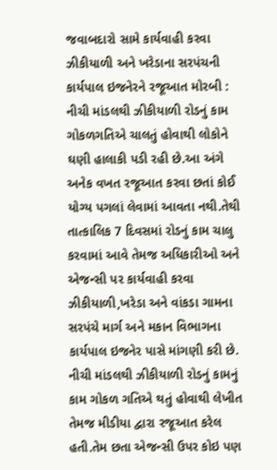જવાબદારો સામે કાર્યવાહી કરવા ઝીકીયાળી અને ખરેડાના સરપંચની કાર્યપાલ ઇજનેરને રજૂઆત મોરબી : નીચી માંડલથી ઝીકીયાળી રોડનું કામ ગોકળગતિએ ચાલતું હોવાથી લોકોને ઘણી હાલાકી પડી રહી છે.આ અંગે અનેક વખત રજૂઆત કરવા છતાં કોઈ યોગ્ય પગલાં લેવામાં આવતા નથી.તેથી તાત્કાલિક 7 દિવસમાં રોડનું કામ ચાલુ કરવામાં આવે તેમજ અધિકારીઓ અને એજન્સી પર કાર્યવાહી કરવા ઝીકીયાળી,ખરેડા અને વાંકડા ગામના સરપંચે માર્ગ અને મકાન વિભાગના કાર્યપાલ ઇજનેર પાસે માંગણી કરી છે. નીચી માંડલથી ઝીકીયાળી રોડનું કામનું કામ ગોકળ ગતિએ થતું હોવાથી લેખીત તેમજ મીડીયા દ્વારા રજૂઆત કરેલ હતી.તેમ છતા એજન્સી ઉપર કોઇ પણ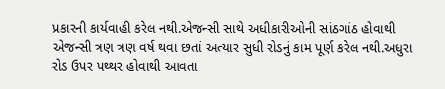પ્રકારની કાર્યવાહી કરેલ નથી.એજન્સી સાથે અધીકારીઓની સાંઠગાંઠ હોવાથી એજન્સી ત્રણ ત્રણ વર્ષ થવા છતાં અત્યાર સુધી રોડનું કામ પૂર્ણ કરેલ નથી.અધુરા રોડ ઉપર પથ્થર હોવાથી આવતા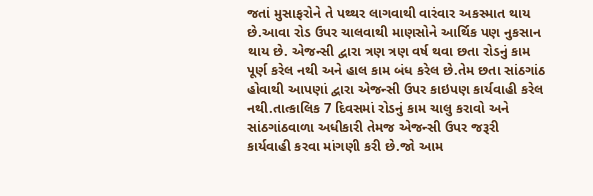જતાં મુસાફરોને તે પથ્થર લાગવાથી વારંવાર અકસ્માત થાય છે.આવા રોડ ઉપર ચાલવાથી માણસોને આર્થિક પણ નુકસાન થાય છે. એજન્સી દ્વારા ત્રણ ત્રણ વર્ષ થવા છતા રોડનું કામ પૂર્ણ કરેલ નથી અને હાલ કામ બંધ કરેલ છે.તેમ છતા સાંઠગાંઠ હોવાથી આપણાં દ્વારા એજન્સી ઉપર કાઇપણ કાર્યવાહી કરેલ નથી.તાત્કાલિક 7 દિવસમાં રોડનું કામ ચાલુ કરાવો અને સાંઠગાંઠવાળા અધીકારી તેમજ એજન્સી ઉપર જરૂરી કાર્યવાહી કરવા માંગણી કરી છે.જો આમ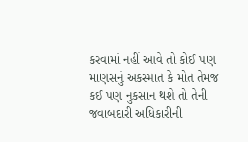કરવામાં નહીં આવે તો કોઈ પણ માણસનું અકસ્માત કે મોત તેમજ કઈ પણ નુકસાન થશે તો તેની જવાબદારી અધિકારીની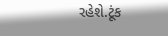રહેશે.ટૂંક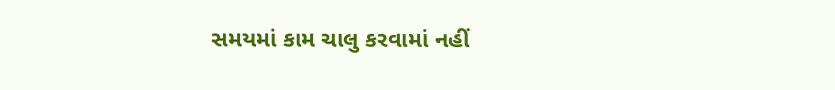સમયમાં કામ ચાલુ કરવામાં નહીં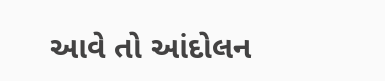આવે તો આંદોલન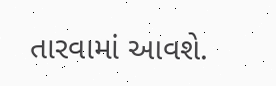તારવામાં આવશે.